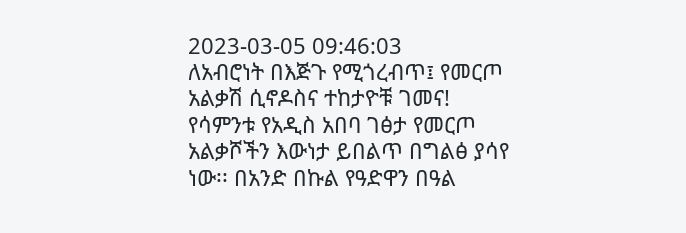2023-03-05 09:46:03
ለአብሮነት በእጅጉ የሚጎረብጥ፤ የመርጦ አልቃሽ ሲኖዶስና ተከታዮቹ ገመና!
የሳምንቱ የአዲስ አበባ ገፅታ የመርጦ አልቃሾችን እውነታ ይበልጥ በግልፅ ያሳየ ነው፡፡ በአንድ በኩል የዓድዋን በዓል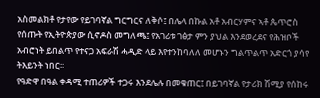አስመልክቶ የታየው የይገባኛል ግርግርና ለቅሶ፤ በሌላ በኩል አቶ አብርሃምና ኣቶ ጴጥሮስ የሰጡት የኢትዮጵያው ሲኖዶስ መግለጫ፤ የአገሪቱ ገፅታ ምን ያህል እንደወረደና የሕዝቦች አብሮነት ይበልጥ የተናጋ አፍራሽ ሓዲድ ላይ እየተንከባለለ መሆኑን ግልጥልጥ አድርጎ ያሳየ ትእይንት ነበር፡፡
የዓድዋ በዓል ቀዳሚ ተጠሪዎች ተጋሩ እንደሌሉ በመቁጠር፤ በይገባኛል የታሪክ ሽሚያ የሰከሩ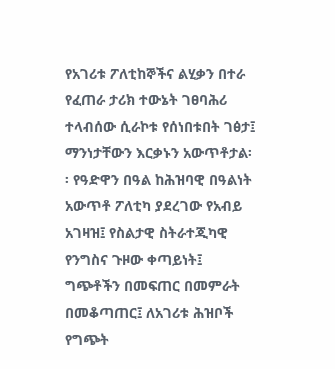የአገሪቱ ፖለቲከኞችና ልሂቃን በተራ የፈጠራ ታሪክ ተውኔት ገፀባሕሪ ተላብሰው ሲራኮቱ የሰነበቱበት ገፅታ፤ ማንነታቸውን እርቃኑን አውጥቶታል፡፡ የዓድዋን በዓል ከሕዝባዊ በዓልነት አውጥቶ ፖለቲካ ያደረገው የአብይ አገዛዝ፤ የስልታዊ ስትራተጂካዊ የንግስና ጉዞው ቀጣይነት፤ ግጭቶችን በመፍጠር በመምራት በመቆጣጠር፤ ለአገሪቱ ሕዝቦች የግጭት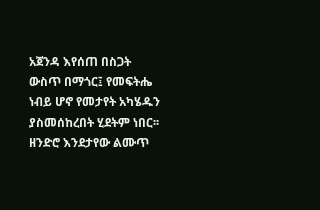አጀንዳ እየሰጠ በስጋት ውስጥ በማጎር፤ የመፍትሔ ነብይ ሆኖ የመታየት አካሄዱን ያስመሰከረበት ሂደትም ነበር፡፡
ዘንድሮ እንደታየው ልሙጥ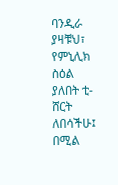ባንዲራ ያዛቹህ፣ የምኒሊክ ስዕል ያለበት ቲ-ሸርት ለበሳችሁ፤ በሚል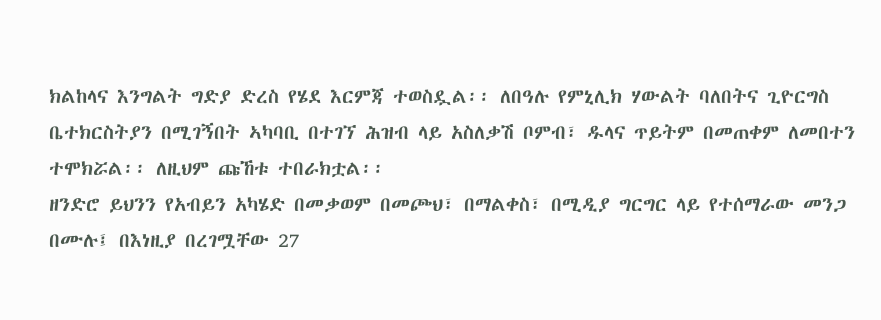ክልከላና እንግልት ግድያ ድረስ የሄደ እርምጃ ተወስዷል፡፡ ለበዓሉ የምኒሊክ ሃውልት ባለበትና ጊዮርግስ ቤተክርስትያን በሚገኝበት ኣካባቢ በተገኘ ሕዝብ ላይ አስለቃሽ ቦምብ፣ ዱላና ጥይትም በመጠቀም ለመበተን ተሞክሯል፡፡ ለዚህም ጩኸቱ ተበራክቷል፡፡
ዘንድሮ ይህንን የአብይን አካሄድ በመቃወም በመጮህ፣ በማልቀስ፣ በሚዲያ ግርግር ላይ የተሰማራው መንጋ በሙሉ፤ በእነዚያ በረገሟቸው 27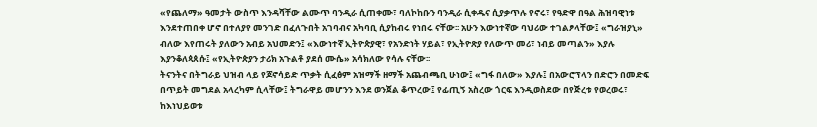«የጨለማ» ዓመታት ውስጥ እንዳሻቸው ልሙጥ ባንዲራ ሲጠቀሙ፣ ባለኮከቡን ባንዲራ ሲቀዱና ሲያቃጥሉ የኖሩ፣ የዓድዋ በዓል ሕዝባዊነቱ እንደተጠበቀ ሆኖ በተለያየ መንገድ በፈለጉበት አገባብና አካባቢ ሲያከብሩ የነበሩ ናቸው፡፡ አሁን እውነተኛው ባህሪው ተገልፆላቸው፤ «ግራዝያኒ» ብለው እየጠሩት ያለውን አብይ አህመድን፤ «እውነተኛ ኢትዮጵያዊ፣ የአንድነት ሃይል፣ የኢትዮጽያ የለውጥ መሪ፣ ነብይ መጣልን» እያሉ እያንቆለጳጰሱ፤ «የኢትዮጵያን ታሪክ አጉልቶ ያደሰ ሙሴ» አሳክለው የሳሉ ናቸው፡፡
ትናንትና በትግራይ ህዝብ ላይ የጆኖሳይድ ጥቃት ሲፈፅም አዝማች ዘማች አጨብጫቢ ሁነው፤ «ግፋ በለው» እያሉ፤ በአውሮፕላን በድሮን በመድፍ በጥይት መግደል አላረካም ሲላቸው፤ ትግራዋይ መሆንን እንደ ወንጀል ቆጥረው፤ የፊጢኝ አስረው ጎርፍ እንዲወስደው በየጅረቱ የወረወሩ፣ ከእነህይወቱ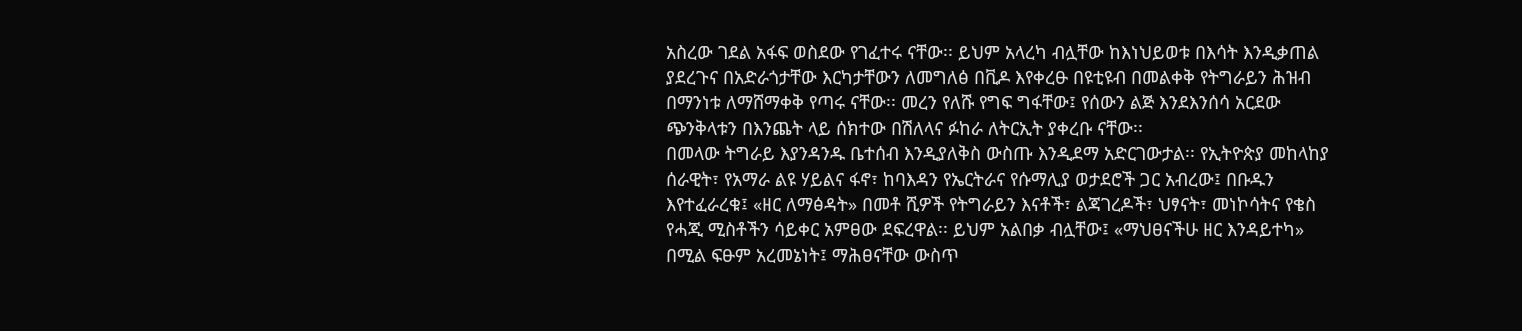አስረው ገደል አፋፍ ወስደው የገፈተሩ ናቸው፡፡ ይህም አላረካ ብሏቸው ከእነህይወቱ በእሳት እንዲቃጠል ያደረጉና በአድራጎታቸው እርካታቸውን ለመግለፅ በቪዶ እየቀረፁ በዩቲዩብ በመልቀቅ የትግራይን ሕዝብ በማንነቱ ለማሸማቀቅ የጣሩ ናቸው፡፡ መረን የለሹ የግፍ ግፋቸው፤ የሰውን ልጅ እንደእንሰሳ አርደው ጭንቅላቱን በእንጨት ላይ ሰክተው በሽለላና ፉከራ ለትርኢት ያቀረቡ ናቸው፡፡
በመላው ትግራይ እያንዳንዱ ቤተሰብ እንዲያለቅስ ውስጡ እንዲደማ አድርገውታል፡፡ የኢትዮጵያ መከላከያ ሰራዊት፣ የአማራ ልዩ ሃይልና ፋኖ፣ ከባእዳን የኤርትራና የሱማሊያ ወታደሮች ጋር አብረው፤ በቡዱን እየተፈራረቁ፤ «ዘር ለማፅዳት» በመቶ ሺዎች የትግራይን እናቶች፣ ልጃገረዶች፣ ህፃናት፣ መነኮሳትና የቄስ የሓጂ ሚስቶችን ሳይቀር አምፀው ደፍረዋል፡፡ ይህም አልበቃ ብሏቸው፤ «ማህፀናችሁ ዘር እንዳይተካ» በሚል ፍፁም አረመኔነት፤ ማሕፀናቸው ውስጥ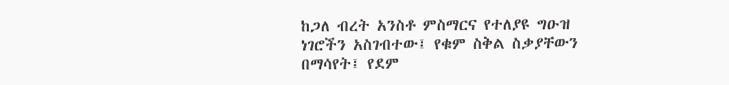ከጋለ ብረት አንስቶ ምስማርና የተለያዩ ግዑዝ ነገሮችን አስገብተው፤ የቁም ስቅል ስቃያቸውን በማሳየት፤ የደም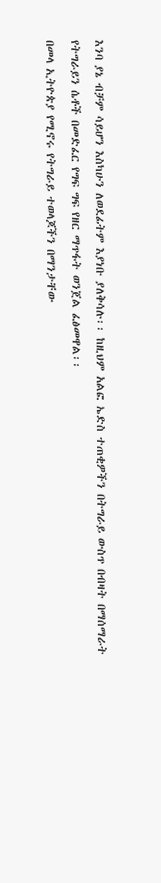እንባ ያኔ ብቻም ሳይሆን እስካሁን ለወደፊትም እያነቡ ያለቅሳሉ፡፡ ከዚህም አልፎ ኤድስ ተጠቂዎችን በትግራይ ውስጥ በብዛት በማሰማራት የትግራይን ሴቶች በመድፈር የግፍ ግፍ የዘር ማጥፋት ወንጀል ፈፅመዋል፡፡
በመላ ኢትዮጵያ የሚኖሩ የትግራይ ተወላጆችን በማንታቸው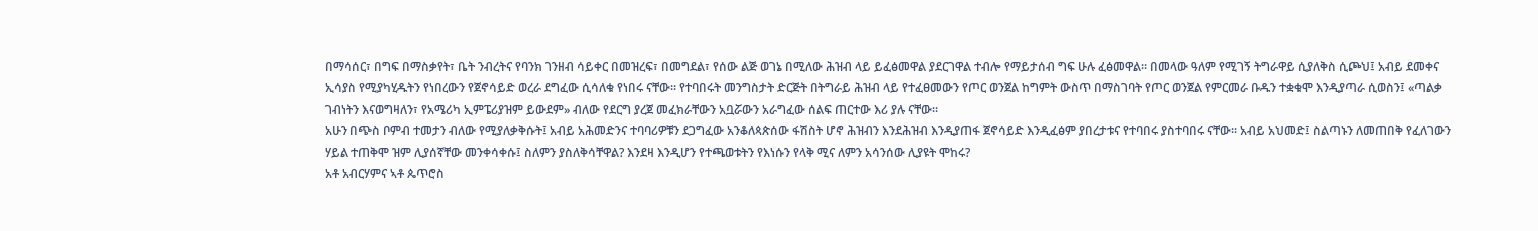በማሳሰር፣ በግፍ በማስቃየት፣ ቤት ንብረትና የባንክ ገንዘብ ሳይቀር በመዝረፍ፣ በመግደል፣ የሰው ልጅ ወገኔ በሚለው ሕዝብ ላይ ይፈፅመዋል ያደርገዋል ተብሎ የማይታሰብ ግፍ ሁሉ ፈፅመዋል፡፡ በመላው ዓለም የሚገኝ ትግራዋይ ሲያለቅስ ሲጮህ፤ አብይ ደመቀና ኢሳያስ የሚያካሂዱትን የነበረውን የጀኖሳይድ ወረራ ደግፈው ሲሳለቁ የነበሩ ናቸው፡፡ የተባበሩት መንግስታት ድርጅት በትግራይ ሕዝብ ላይ የተፈፀመውን የጦር ወንጀል ከግምት ውስጥ በማስገባት የጦር ወንጀል የምርመራ ቡዱን ተቋቁሞ እንዲያጣራ ሲወስን፤ «ጣልቃ ገብነትን እናወግዛለን፣ የአሜሪካ ኢምፔሪያዝም ይውደም» ብለው የደርግ ያረጀ መፈክራቸውን አቧሯውን አራግፈው ሰልፍ ጠርተው እሪ ያሉ ናቸው፡፡
አሁን በጭስ ቦምብ ተመታን ብለው የሚያለቃቅሱት፤ አብይ አሕመድንና ተባባሪዎቹን ደጋግፈው አንቆለጳጵሰው ፋሽስት ሆኖ ሕዝብን እንደሕዝብ እንዲያጠፋ ጀኖሳይድ እንዲፈፅም ያበረታቱና የተባበሩ ያስተባበሩ ናቸው፡፡ አብይ አህመድ፤ ስልጣኑን ለመጠበቅ የፈለገውን ሃይል ተጠቅሞ ዝም ሊያሰኛቸው መንቀሳቀሱ፤ ስለምን ያስለቅሳቸዋል? እንደዛ እንዲሆን የተጫወቱትን የእነሱን የላቅ ሚና ለምን አሳንሰው ሊያዩት ሞከሩ?
አቶ አብርሃምና ኣቶ ጴጥሮስ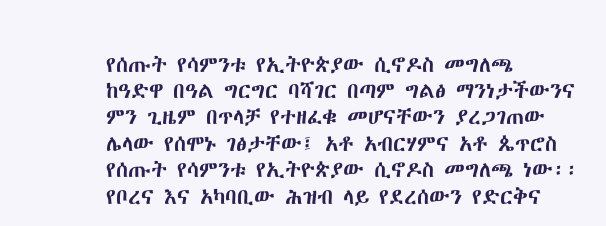የሰጡት የሳምንቱ የኢትዮጵያው ሲኖዶስ መግለጫ
ከዓድዋ በዓል ግርግር ባሻገር በጣም ግልፅ ማንነታችውንና ምን ጊዜም በጥላቻ የተዘፈቁ መሆናቸውን ያረጋገጠው ሌላው የሰሞኑ ገፅታቸው፤ አቶ አብርሃምና አቶ ጴጥሮስ የሰጡት የሳምንቱ የኢትዮጵያው ሲኖዶስ መግለጫ ነው፡፡ የቦረና እና አካባቢው ሕዝብ ላይ የደረሰውን የድርቅና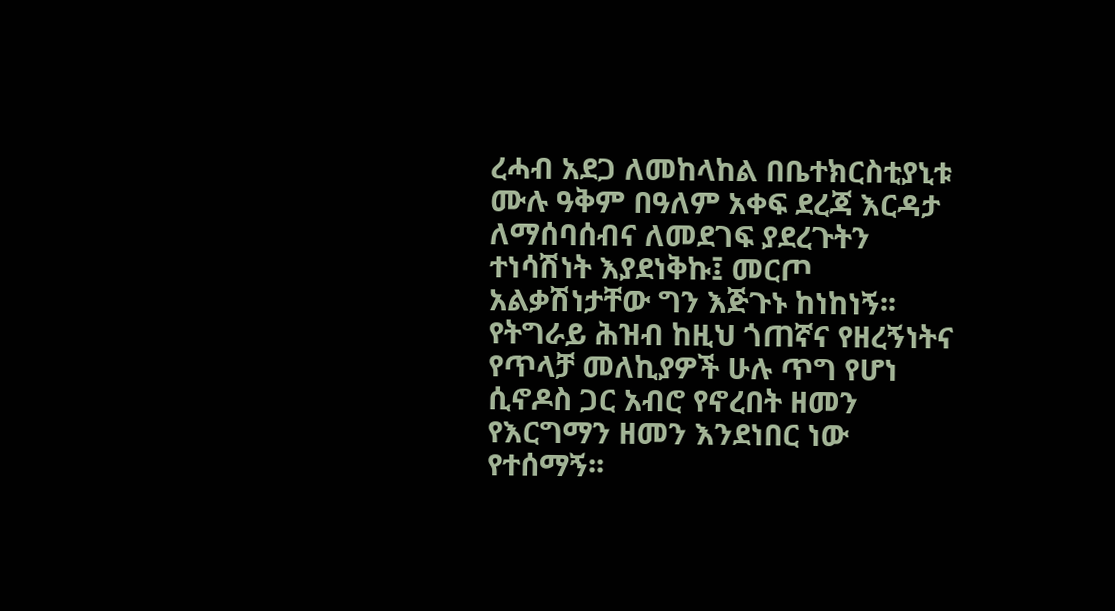ረሓብ አደጋ ለመከላከል በቤተክርስቲያኒቱ ሙሉ ዓቅም በዓለም አቀፍ ደረጃ እርዳታ ለማሰባሰብና ለመደገፍ ያደረጉትን ተነሳሽነት እያደነቅኩ፤ መርጦ አልቃሽነታቸው ግን እጅጉኑ ከነከነኝ፡፡ የትግራይ ሕዝብ ከዚህ ጎጠኛና የዘረኝነትና የጥላቻ መለኪያዎች ሁሉ ጥግ የሆነ ሲኖዶስ ጋር አብሮ የኖረበት ዘመን የእርግማን ዘመን እንደነበር ነው የተሰማኝ፡፡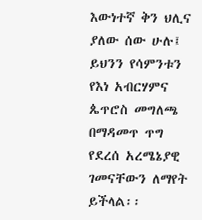እውነተኛ ቅን ህሊና ያለው ሰው ሁሉ፤ ይህንን የሳምንቱን የእነ አብርሃምና ጴጥሮስ መግለጫ በማዳመጥ ጥግ የደረሰ አረሜኔያዊ ገመናቸውን ለማየት ይችላል፡፡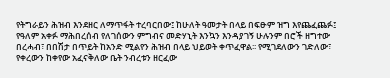የትግራይን ሕዝብ እንደዘር ለማጥፋት ተረባርበው፤ ከሁለት ዓመታት በላይ በፍፁም ዝግ እየጨፈጨፉ፤ የዓለም አቀፉ ማሕበረሰብ የለገሰውን ምግብና መድሃኒት እንኳን እንዳያገኝ ሁሉንም በሮች ዘግተው በረሓብ፣ በበሽታ በጥይት ከአንድ ሚልየን ሕዝብ በላይ ህይወት ቀጥፈዋል፡፡ የሚገደለውን ገድለው፣ የቀረውን ከቀየው አፈናቅለው ቤት ንብረቱን ዘርፈው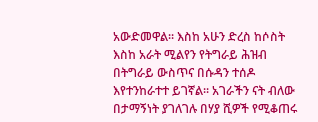አውድመዋል፡፡ እስከ አሁን ድረስ ከሶስት እስከ አራት ሚልየን የትግራይ ሕዝብ በትግራይ ውስጥና በሱዳን ተሰዶ እየተንከራተተ ይገኛል፡፡ አገራችን ናት ብለው በታማኝነት ያገለገሉ በሃያ ሺዎች የሚቆጠሩ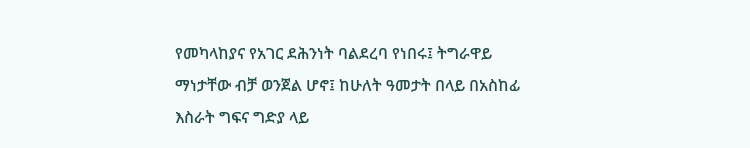የመካላከያና የአገር ደሕንነት ባልደረባ የነበሩ፤ ትግራዋይ ማነታቸው ብቻ ወንጀል ሆኖ፤ ከሁለት ዓመታት በላይ በአስከፊ እስራት ግፍና ግድያ ላይ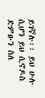ይገኛሉ፡፡ ይህ ሁሉ ሲሆን ይህ ሲኖዶስ ድምፁን ስለ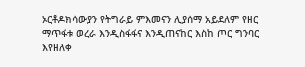ኦርቶዶክሳውያን የትግራይ ምእመናን ሊያሰማ አይደለም የዘር ማጥፋቱ ወረራ እንዲስፋፋና እንዲጠናከር እስከ ጦር ግንባር እየዘለቀ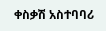ቀስቃሽ አስተባባሪ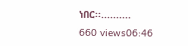ነበር፡፡..........
660 views06:46